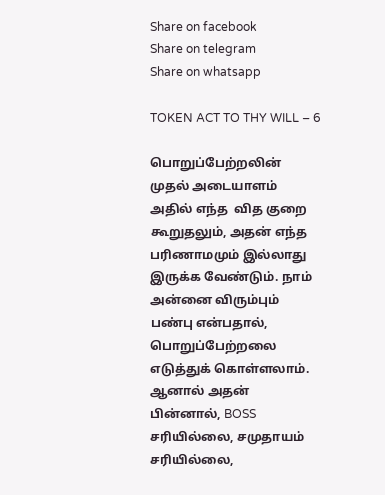Share on facebook
Share on telegram
Share on whatsapp

TOKEN ACT TO THY WILL – 6

பொறுப்பேற்றலின் முதல் அடையாளம் அதில் எந்த  வித குறை கூறுதலும், அதன் எந்த பரிணாமமும் இல்லாது இருக்க வேண்டும். நாம் அன்னை விரும்பும் பண்பு என்பதால், பொறுப்பேற்றலை எடுத்துக் கொள்ளலாம். ஆனால் அதன் பின்னால், BOSS சரியில்லை, சமுதாயம் சரியில்லை,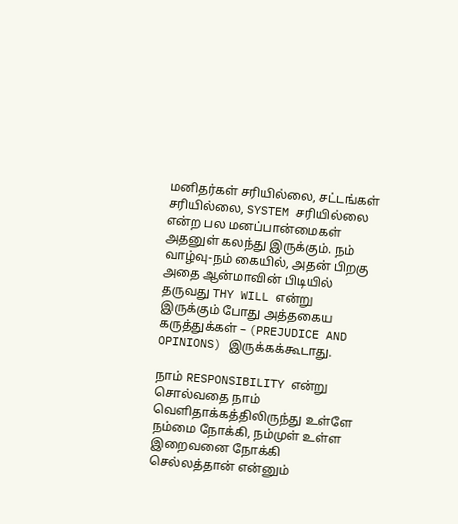மனிதர்கள் சரியில்லை, சட்டங்கள் சரியில்லை, SYSTEM சரியில்லை என்ற பல மனப்பான்மைகள் அதனுள் கலந்து இருக்கும். நம் வாழ்வு-நம் கையில், அதன் பிறகு அதை ஆன்மாவின் பிடியில் தருவது THY WILL என்று இருக்கும் போது அத்தகைய கருத்துக்கள் – (PREJUDICE AND OPINIONS) இருக்கக்கூடாது.

நாம் RESPONSIBILITY என்று சொல்வதை நாம் வெளிதாக்கத்திலிருந்து உள்ளே நம்மை நோக்கி, நம்முள் உள்ள இறைவனை நோக்கி செல்லத்தான் என்னும்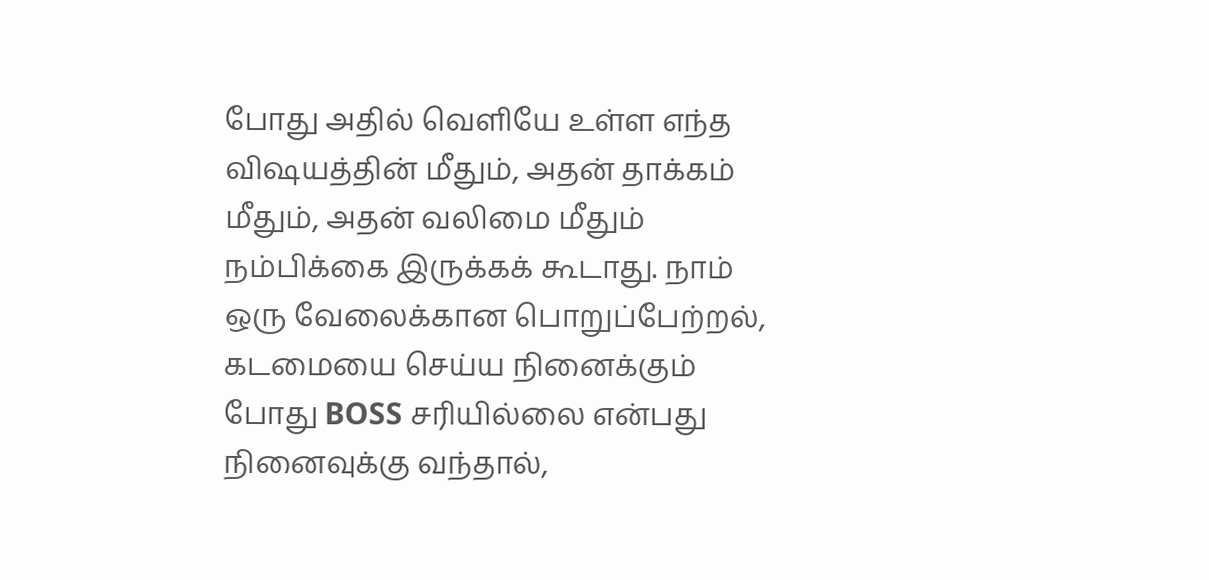போது அதில் வெளியே உள்ள எந்த  விஷயத்தின் மீதும், அதன் தாக்கம் மீதும், அதன் வலிமை மீதும் நம்பிக்கை இருக்கக் கூடாது. நாம் ஒரு வேலைக்கான பொறுப்பேற்றல், கடமையை செய்ய நினைக்கும் போது BOSS சரியில்லை என்பது நினைவுக்கு வந்தால்,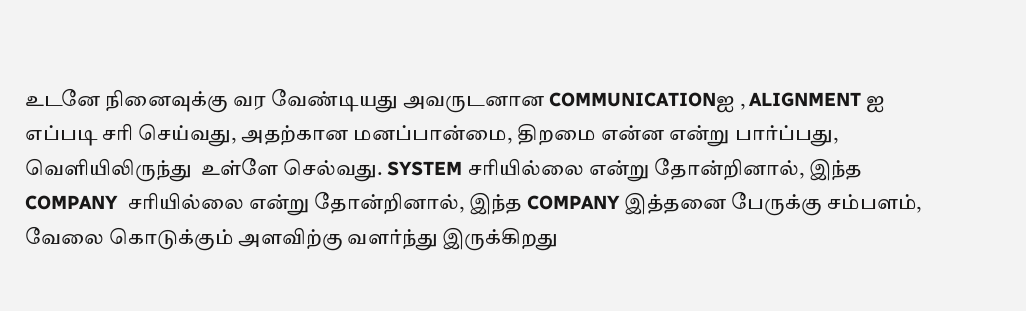உடனே நினைவுக்கு வர வேண்டியது அவருடனான COMMUNICATIONஐ , ALIGNMENT ஐ  எப்படி சரி செய்வது, அதற்கான மனப்பான்மை, திறமை என்ன என்று பார்ப்பது, வெளியிலிருந்து  உள்ளே செல்வது. SYSTEM சரியில்லை என்று தோன்றினால், இந்த COMPANY  சரியில்லை என்று தோன்றினால், இந்த COMPANY இத்தனை பேருக்கு சம்பளம், வேலை கொடுக்கும் அளவிற்கு வளர்ந்து இருக்கிறது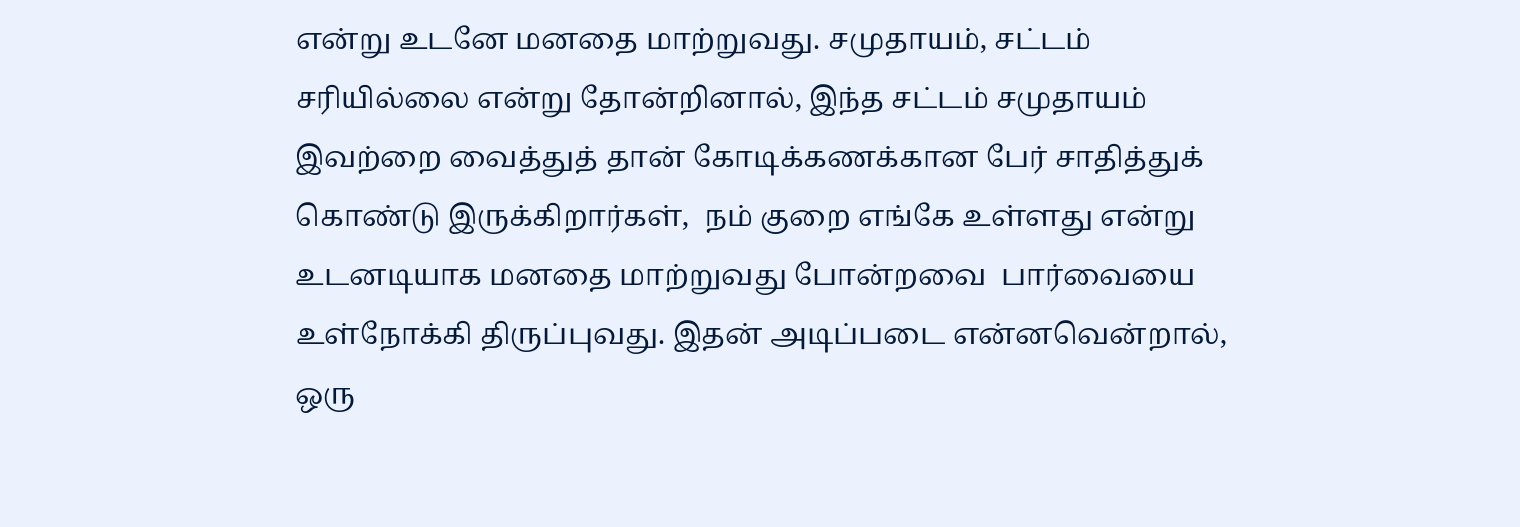என்று உடனே மனதை மாற்றுவது. சமுதாயம், சட்டம் சரியில்லை என்று தோன்றினால், இந்த சட்டம் சமுதாயம் இவற்றை வைத்துத் தான் கோடிக்கணக்கான பேர் சாதித்துக் கொண்டு இருக்கிறார்கள்,  நம் குறை எங்கே உள்ளது என்று உடனடியாக மனதை மாற்றுவது போன்றவை  பார்வையை  உள்நோக்கி திருப்புவது. இதன் அடிப்படை என்னவென்றால், ஒரு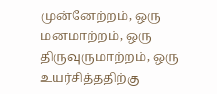முன்னேற்றம், ஒரு மனமாற்றம், ஒரு திருவுருமாற்றம், ஒரு உயர்சித்ததிற்கு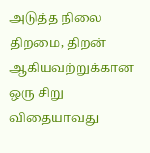அடுத்த நிலை திறமை, திறன் ஆகியவற்றுக்கான ஒரு சிறு விதையாவது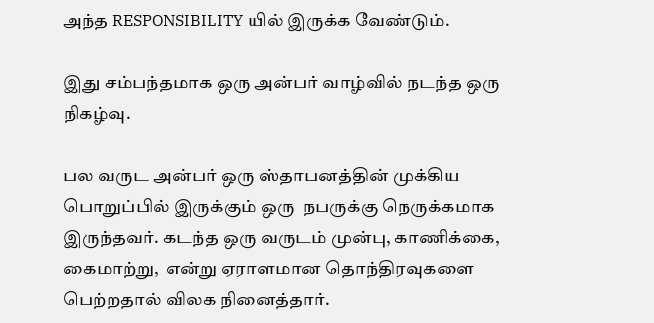அந்த RESPONSIBILITY யில் இருக்க வேண்டும்.

இது சம்பந்தமாக ஒரு அன்பர் வாழ்வில் நடந்த ஒரு நிகழ்வு.

பல வருட அன்பர் ஒரு ஸ்தாபனத்தின் முக்கிய பொறுப்பில் இருக்கும் ஒரு  நபருக்கு நெருக்கமாக இருந்தவர். கடந்த ஒரு வருடம் முன்பு, காணிக்கை, கைமாற்று,  என்று ஏராளமான தொந்திரவுகளை பெற்றதால் விலக நினைத்தார்.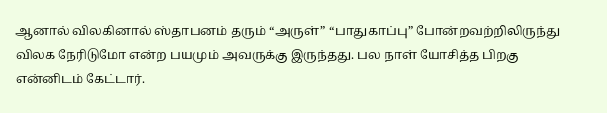ஆனால் விலகினால் ஸ்தாபனம் தரும் “அருள்” “பாதுகாப்பு” போன்றவற்றிலிருந்து விலக நேரிடுமோ என்ற பயமும் அவருக்கு இருந்தது. பல நாள் யோசித்த பிறகு என்னிடம் கேட்டார்.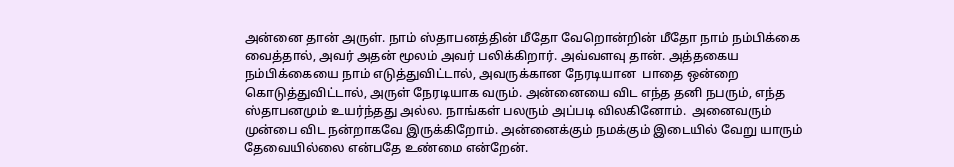அன்னை தான் அருள். நாம் ஸ்தாபனத்தின் மீதோ வேறொன்றின் மீதோ நாம் நம்பிக்கை வைத்தால், அவர் அதன் மூலம் அவர் பலிக்கிறார். அவ்வளவு தான். அத்தகைய நம்பிக்கையை நாம் எடுத்துவிட்டால், அவருக்கான நேரடியான  பாதை ஒன்றை கொடுத்துவிட்டால், அருள் நேரடியாக வரும். அன்னையை விட எந்த தனி நபரும், எந்த  ஸ்தாபனமும் உயர்ந்தது அல்ல. நாங்கள் பலரும் அப்படி விலகினோம்.  அனைவரும் முன்பை விட நன்றாகவே இருக்கிறோம். அன்னைக்கும் நமக்கும் இடையில் வேறு யாரும் தேவையில்லை என்பதே உண்மை என்றேன்.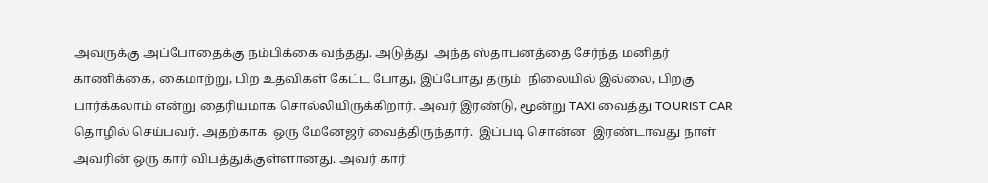அவருக்கு அப்போதைக்கு நம்பிக்கை வந்தது. அடுத்து  அந்த ஸ்தாபனத்தை சேர்ந்த மனிதர் காணிக்கை, கைமாற்று, பிற உதவிகள் கேட்ட போது, இப்போது தரும்  நிலையில் இல்லை, பிறகு பார்க்கலாம் என்று தைரியமாக சொல்லியிருக்கிறார். அவர் இரண்டு, மூன்று TAXI வைத்து TOURIST CAR தொழில் செய்பவர். அதற்காக  ஒரு மேனேஜர் வைத்திருந்தார்.  இப்படி சொன்ன  இரண்டாவது நாள் அவரின் ஒரு கார் விபத்துக்குள்ளானது. அவர் கார்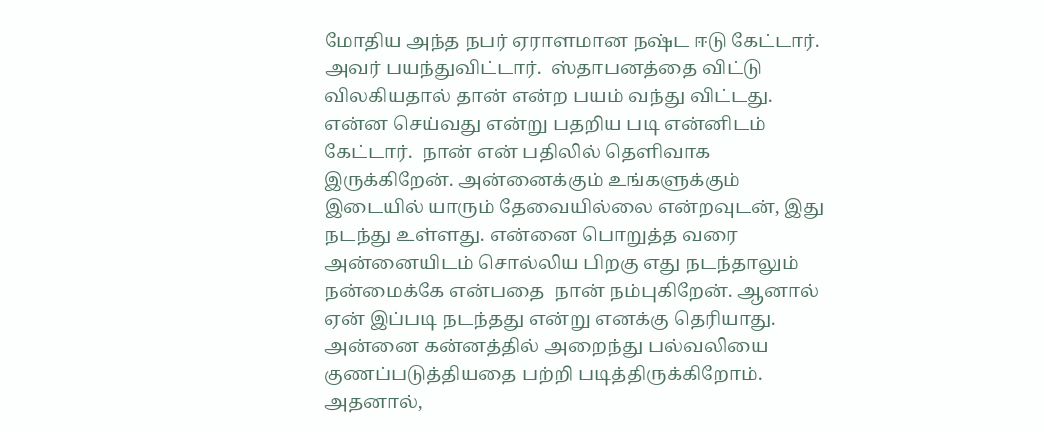மோதிய அந்த நபர் ஏராளமான நஷ்ட ஈடு கேட்டார்.  அவர் பயந்துவிட்டார்.  ஸ்தாபனத்தை விட்டு விலகியதால் தான் என்ற பயம் வந்து விட்டது. என்ன செய்வது என்று பதறிய படி என்னிடம் கேட்டார்.  நான் என் பதிலில் தெளிவாக இருக்கிறேன். அன்னைக்கும் உங்களுக்கும் இடையில் யாரும் தேவையில்லை என்றவுடன், இது நடந்து உள்ளது. என்னை பொறுத்த வரை அன்னையிடம் சொல்லிய பிறகு எது நடந்தாலும் நன்மைக்கே என்பதை  நான் நம்புகிறேன். ஆனால் ஏன் இப்படி நடந்தது என்று எனக்கு தெரியாது. அன்னை கன்னத்தில் அறைந்து பல்வலியை குணப்படுத்தியதை பற்றி படித்திருக்கிறோம். அதனால்,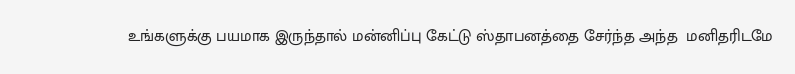உங்களுக்கு பயமாக இருந்தால் மன்னிப்பு கேட்டு ஸ்தாபனத்தை சேர்ந்த அந்த  மனிதரிடமே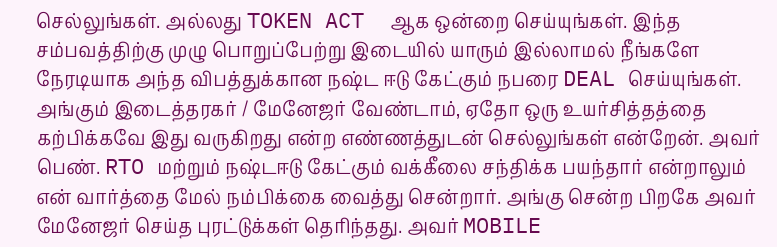செல்லுங்கள். அல்லது TOKEN ACT  ஆக ஒன்றை செய்யுங்கள். இந்த சம்பவத்திற்கு முழு பொறுப்பேற்று இடையில் யாரும் இல்லாமல் நீங்களே நேரடியாக அந்த விபத்துக்கான நஷ்ட ஈடு கேட்கும் நபரை DEAL செய்யுங்கள். அங்கும் இடைத்தரகர் / மேனேஜர் வேண்டாம், ஏதோ ஒரு உயர்சித்தத்தை கற்பிக்கவே இது வருகிறது என்ற எண்ணத்துடன் செல்லுங்கள் என்றேன். அவர் பெண். RTO மற்றும் நஷ்டஈடு கேட்கும் வக்கீலை சந்திக்க பயந்தார் என்றாலும் என் வார்த்தை மேல் நம்பிக்கை வைத்து சென்றார். அங்கு சென்ற பிறகே அவர் மேனேஜர் செய்த புரட்டுக்கள் தெரிந்தது. அவர் MOBILE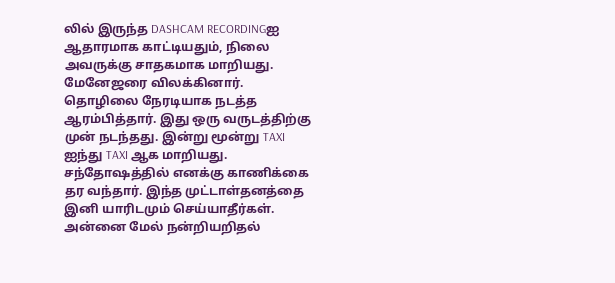லில் இருந்த DASHCAM RECORDINGஐ ஆதாரமாக காட்டியதும், நிலை அவருக்கு சாதகமாக மாறியது. மேனேஜரை விலக்கினார். தொழிலை நேரடியாக நடத்த ஆரம்பித்தார். இது ஒரு வருடத்திற்கு முன் நடந்தது. இன்று மூன்று TAXI ஐந்து TAXI ஆக மாறியது.  சந்தோஷத்தில் எனக்கு காணிக்கை தர வந்தார். இந்த முட்டாள்தனத்தை இனி யாரிடமும் செய்யாதீர்கள்.  அன்னை மேல் நன்றியறிதல்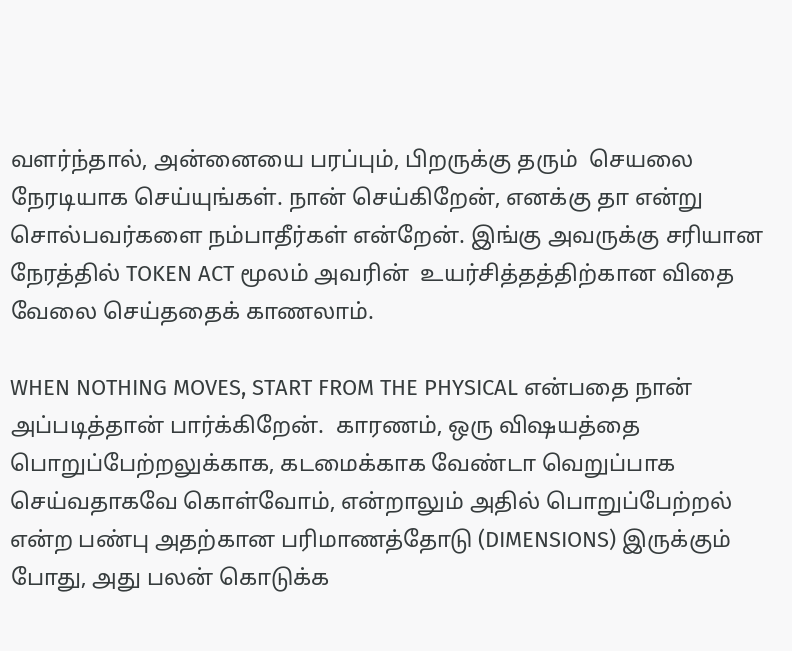வளர்ந்தால், அன்னையை பரப்பும், பிறருக்கு தரும்  செயலை நேரடியாக செய்யுங்கள். நான் செய்கிறேன், எனக்கு தா என்று சொல்பவர்களை நம்பாதீர்கள் என்றேன். இங்கு அவருக்கு சரியான நேரத்தில் TOKEN ACT மூலம் அவரின்  உயர்சித்தத்திற்கான விதை வேலை செய்ததைக் காணலாம்.

WHEN NOTHING MOVES, START FROM THE PHYSICAL என்பதை நான் அப்படித்தான் பார்க்கிறேன்.  காரணம், ஒரு விஷயத்தை பொறுப்பேற்றலுக்காக, கடமைக்காக வேண்டா வெறுப்பாக செய்வதாகவே கொள்வோம், என்றாலும் அதில் பொறுப்பேற்றல் என்ற பண்பு அதற்கான பரிமாணத்தோடு (DIMENSIONS) இருக்கும் போது, அது பலன் கொடுக்க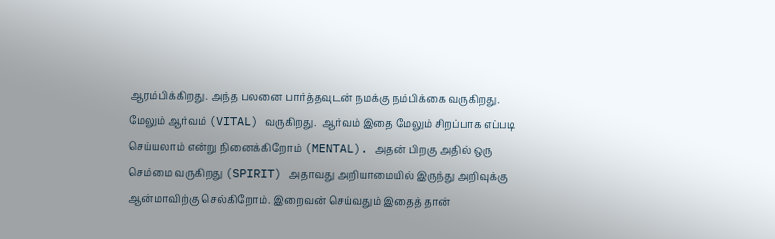ஆரம்பிக்கிறது. அந்த பலனை பார்த்தவுடன் நமக்கு நம்பிக்கை வருகிறது. மேலும் ஆர்வம் (VITAL) வருகிறது.  ஆர்வம் இதை மேலும் சிறப்பாக எப்படி செய்யலாம் என்று நினைக்கிறோம் (MENTAL). அதன் பிறகு அதில் ஒரு செம்மை வருகிறது (SPIRIT) அதாவது அறியாமையில் இருந்து அறிவுக்கு ஆன்மாவிற்கு செல்கிறோம். இறைவன் செய்வதும் இதைத் தான்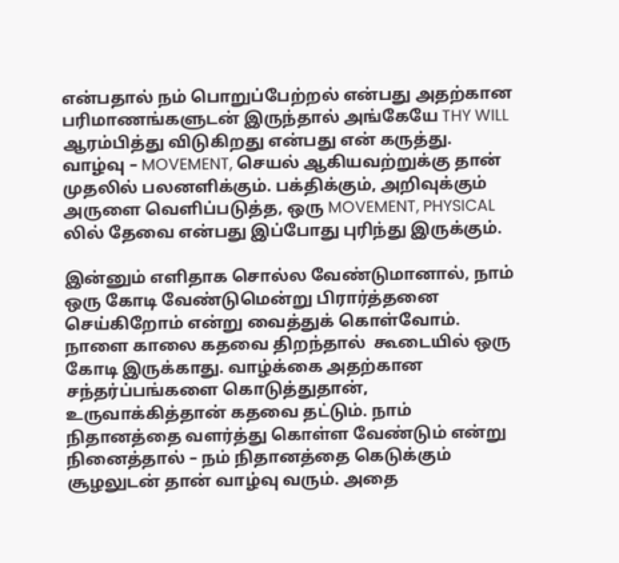என்பதால் நம் பொறுப்பேற்றல் என்பது அதற்கான பரிமாணங்களுடன் இருந்தால் அங்கேயே THY WILL ஆரம்பித்து விடுகிறது என்பது என் கருத்து. வாழ்வு – MOVEMENT, செயல் ஆகியவற்றுக்கு தான் முதலில் பலனளிக்கும். பக்திக்கும், அறிவுக்கும் அருளை வெளிப்படுத்த, ஒரு MOVEMENT, PHYSICAL லில் தேவை என்பது இப்போது புரிந்து இருக்கும்.

இன்னும் எளிதாக சொல்ல வேண்டுமானால், நாம் ஒரு கோடி வேண்டுமென்று பிரார்த்தனை செய்கிறோம் என்று வைத்துக் கொள்வோம். நாளை காலை கதவை திறந்தால்  கூடையில் ஒரு கோடி இருக்காது. வாழ்க்கை அதற்கான சந்தர்ப்பங்களை கொடுத்துதான், உருவாக்கித்தான் கதவை தட்டும். நாம் நிதானத்தை வளர்த்து கொள்ள வேண்டும் என்று நினைத்தால் – நம் நிதானத்தை கெடுக்கும் சூழலுடன் தான் வாழ்வு வரும். அதை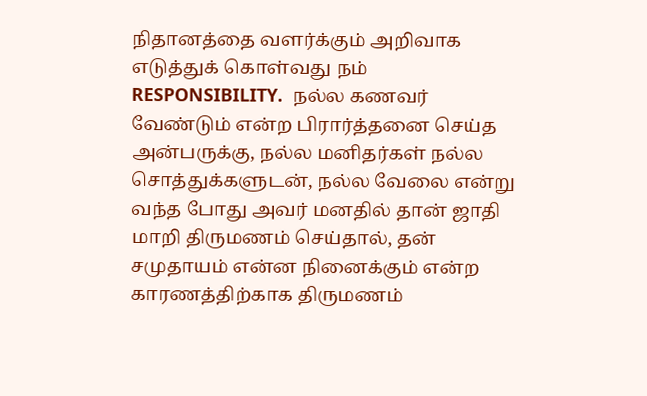நிதானத்தை வளர்க்கும் அறிவாக எடுத்துக் கொள்வது நம் RESPONSIBILITY.  நல்ல கணவர் வேண்டும் என்ற பிரார்த்தனை செய்த அன்பருக்கு, நல்ல மனிதர்கள் நல்ல  சொத்துக்களுடன், நல்ல வேலை என்று வந்த போது அவர் மனதில் தான் ஜாதி மாறி திருமணம் செய்தால், தன்  சமுதாயம் என்ன நினைக்கும் என்ற காரணத்திற்காக திருமணம்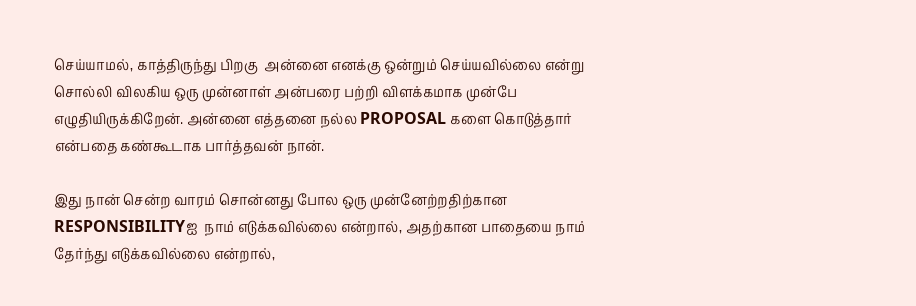செய்யாமல், காத்திருந்து பிறகு  அன்னை எனக்கு ஒன்றும் செய்யவில்லை என்று சொல்லி விலகிய ஒரு முன்னாள் அன்பரை பற்றி விளக்கமாக முன்பே எழுதியிருக்கிறேன். அன்னை எத்தனை நல்ல PROPOSAL களை கொடுத்தார் என்பதை கண்கூடாக பார்த்தவன் நான்.

இது நான் சென்ற வாரம் சொன்னது போல ஒரு முன்னேற்றதிற்கான RESPONSIBILITYஐ  நாம் எடுக்கவில்லை என்றால், அதற்கான பாதையை நாம் தேர்ந்து எடுக்கவில்லை என்றால்,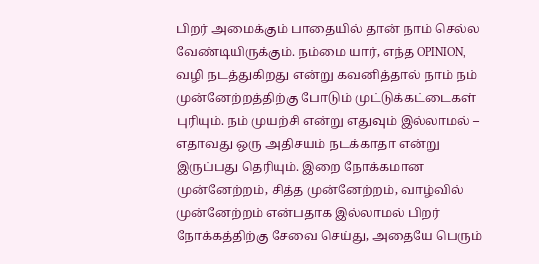பிறர் அமைக்கும் பாதையில் தான் நாம் செல்ல வேண்டியிருக்கும். நம்மை யார், எந்த OPINION, வழி நடத்துகிறது என்று கவனித்தால் நாம் நம் முன்னேற்றத்திற்கு போடும் முட்டுக்கட்டைகள் புரியும். நம் முயற்சி என்று எதுவும் இல்லாமல் – எதாவது ஒரு அதிசயம் நடக்காதா என்று இருப்பது தெரியும். இறை நோக்கமான முன்னேற்றம், சித்த முன்னேற்றம், வாழ்வில் முன்னேற்றம் என்பதாக இல்லாமல் பிறர் நோக்கத்திற்கு சேவை செய்து, அதையே பெரும்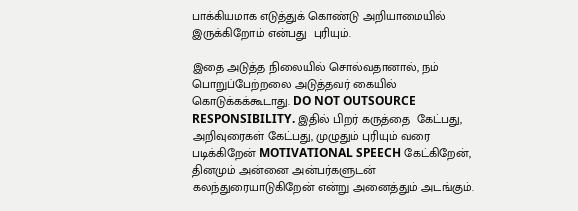பாக்கியமாக எடுத்துக் கொண்டு அறியாமையில் இருக்கிறோம் என்பது  புரியும்.

இதை அடுத்த நிலையில் சொல்வதானால், நம் பொறுப்பேற்றலை அடுத்தவர் கையில் கொடுக்கக்கூடாது. DO NOT OUTSOURCE RESPONSIBILITY. இதில் பிறர் கருத்தை  கேட்பது, அறிவுரைகள் கேட்பது, முழுதும் புரியும் வரை படிக்கிறேன் MOTIVATIONAL SPEECH கேட்கிறேன், தினமும் அன்னை அன்பர்களுடன் கலந்துரையாடுகிறேன் என்று அனைத்தும் அடங்கும்.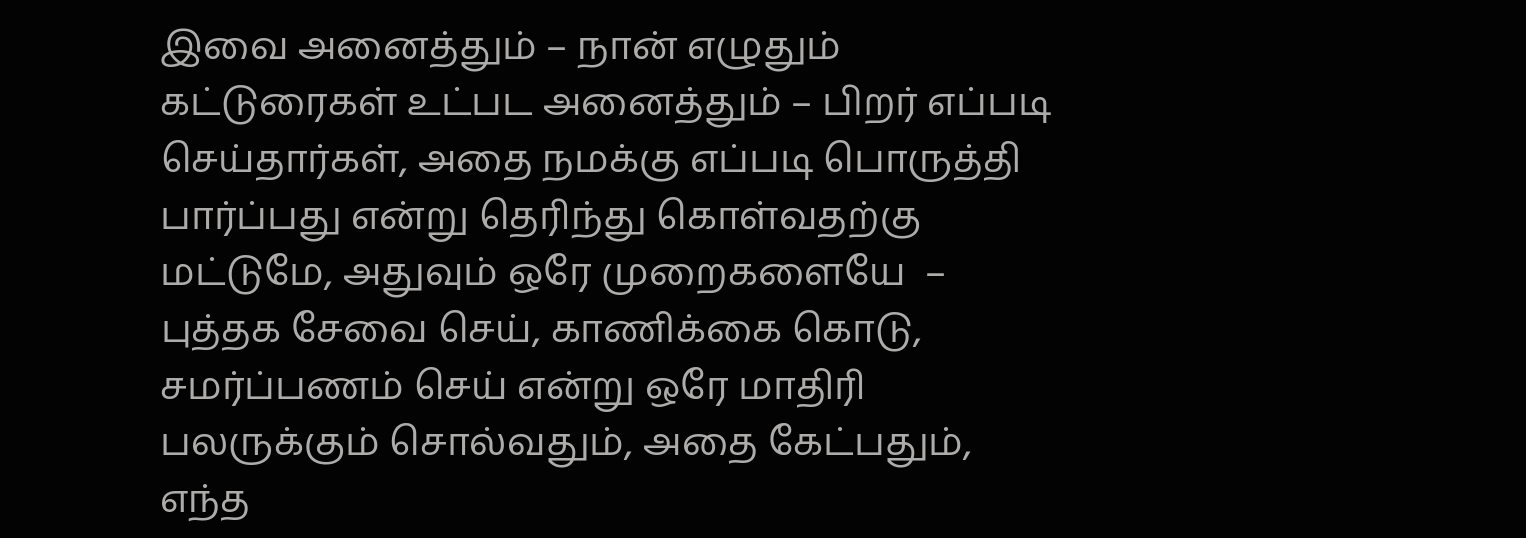இவை அனைத்தும் – நான் எழுதும் கட்டுரைகள் உட்பட அனைத்தும் – பிறர் எப்படி செய்தார்கள், அதை நமக்கு எப்படி பொருத்தி பார்ப்பது என்று தெரிந்து கொள்வதற்கு மட்டுமே, அதுவும் ஒரே முறைகளையே  – புத்தக சேவை செய், காணிக்கை கொடு, சமர்ப்பணம் செய் என்று ஒரே மாதிரி பலருக்கும் சொல்வதும், அதை கேட்பதும், எந்த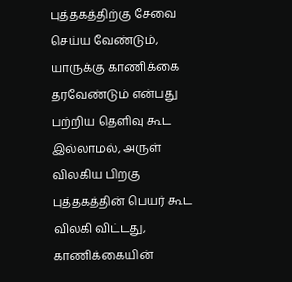புத்தகத்திற்கு சேவை செய்ய வேண்டும், யாருக்கு காணிக்கை தரவேண்டும் என்பது பற்றிய தெளிவு கூட இல்லாமல், அருள் விலகிய பிறகு புத்தகத்தின் பெயர் கூட விலகி விட்டது, காணிக்கையின்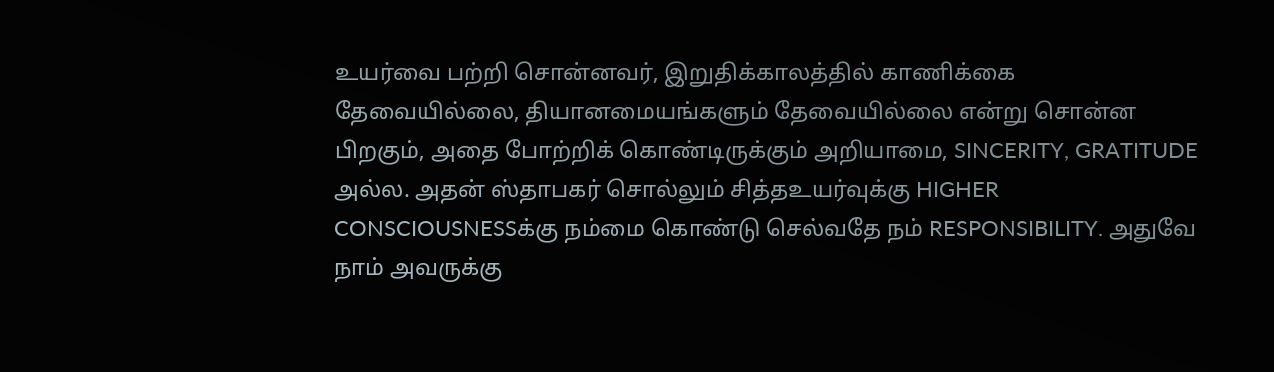உயர்வை பற்றி சொன்னவர், இறுதிக்காலத்தில் காணிக்கை தேவையில்லை, தியானமையங்களும் தேவையில்லை என்று சொன்ன பிறகும், அதை போற்றிக் கொண்டிருக்கும் அறியாமை, SINCERITY, GRATITUDE அல்ல. அதன் ஸ்தாபகர் சொல்லும் சித்தஉயர்வுக்கு HIGHER CONSCIOUSNESSக்கு நம்மை கொண்டு செல்வதே நம் RESPONSIBILITY. அதுவே நாம் அவருக்கு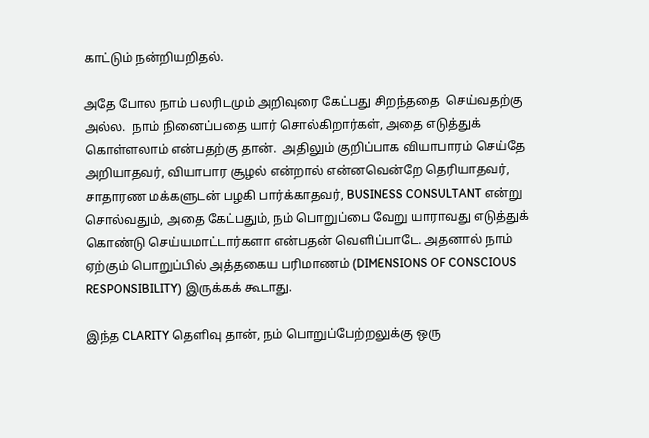காட்டும் நன்றியறிதல்.

அதே போல நாம் பலரிடமும் அறிவுரை கேட்பது சிறந்ததை  செய்வதற்கு அல்ல.  நாம் நினைப்பதை யார் சொல்கிறார்கள், அதை எடுத்துக் கொள்ளலாம் என்பதற்கு தான்.  அதிலும் குறிப்பாக வியாபாரம் செய்தே அறியாதவர், வியாபார சூழல் என்றால் என்னவென்றே தெரியாதவர், சாதாரண மக்களுடன் பழகி பார்க்காதவர், BUSINESS CONSULTANT என்று சொல்வதும், அதை கேட்பதும், நம் பொறுப்பை வேறு யாராவது எடுத்துக் கொண்டு செய்யமாட்டார்களா என்பதன் வெளிப்பாடே. அதனால் நாம் ஏற்கும் பொறுப்பில் அத்தகைய பரிமாணம் (DIMENSIONS OF CONSCIOUS RESPONSIBILITY) இருக்கக் கூடாது.

இந்த CLARITY தெளிவு தான், நம் பொறுப்பேற்றலுக்கு ஒரு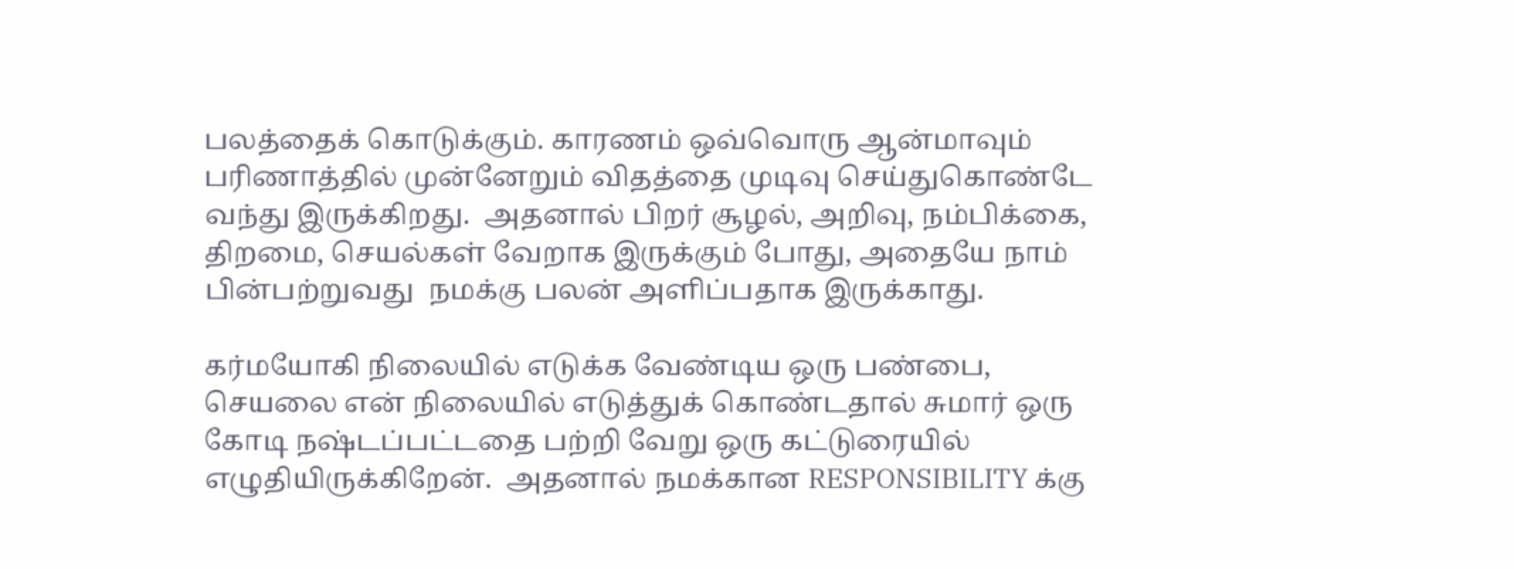பலத்தைக் கொடுக்கும். காரணம் ஒவ்வொரு ஆன்மாவும் பரிணாத்தில் முன்னேறும் விதத்தை முடிவு செய்துகொண்டே வந்து இருக்கிறது.  அதனால் பிறர் சூழல், அறிவு, நம்பிக்கை, திறமை, செயல்கள் வேறாக இருக்கும் போது, அதையே நாம் பின்பற்றுவது  நமக்கு பலன் அளிப்பதாக இருக்காது.

கர்மயோகி நிலையில் எடுக்க வேண்டிய ஒரு பண்பை, செயலை என் நிலையில் எடுத்துக் கொண்டதால் சுமார் ஒரு கோடி நஷ்டப்பட்டதை பற்றி வேறு ஒரு கட்டுரையில் எழுதியிருக்கிறேன்.  அதனால் நமக்கான RESPONSIBILITY க்கு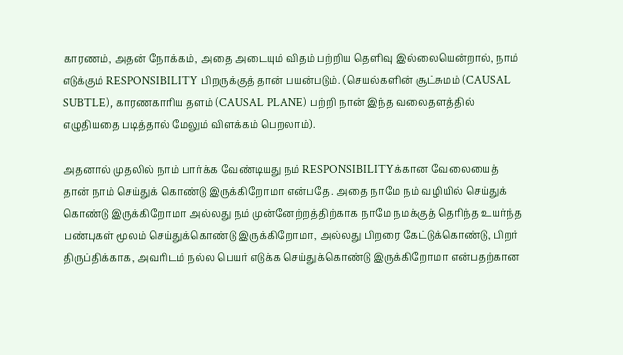காரணம், அதன் நோக்கம், அதை அடையும் விதம் பற்றிய தெளிவு இல்லையென்றால், நாம் எடுக்கும் RESPONSIBILITY பிறருக்குத் தான் பயன்படும். (செயல்களின் சூட்சுமம் (CAUSAL SUBTLE), காரணகாரிய தளம் (CAUSAL PLANE) பற்றி நான் இந்த வலைதளத்தில் எழுதியதை படித்தால் மேலும் விளக்கம் பெறலாம்).

அதனால் முதலில் நாம் பார்க்க வேண்டியது நம் RESPONSIBILITYக்கான வேலையைத் தான் நாம் செய்துக் கொண்டு இருக்கிறோமா என்பதே. அதை நாமே நம் வழியில் செய்துக் கொண்டு இருக்கிறோமா அல்லது நம் முன்னேற்றத்திற்காக நாமே நமக்குத் தெரிந்த உயர்ந்த பண்புகள் மூலம் செய்துக்கொண்டு இருக்கிறோமா, அல்லது பிறரை கேட்டுக்கொண்டு, பிறர் திருப்திக்காக, அவரிடம் நல்ல பெயர் எடுக்க செய்துக்கொண்டு இருக்கிறோமா என்பதற்கான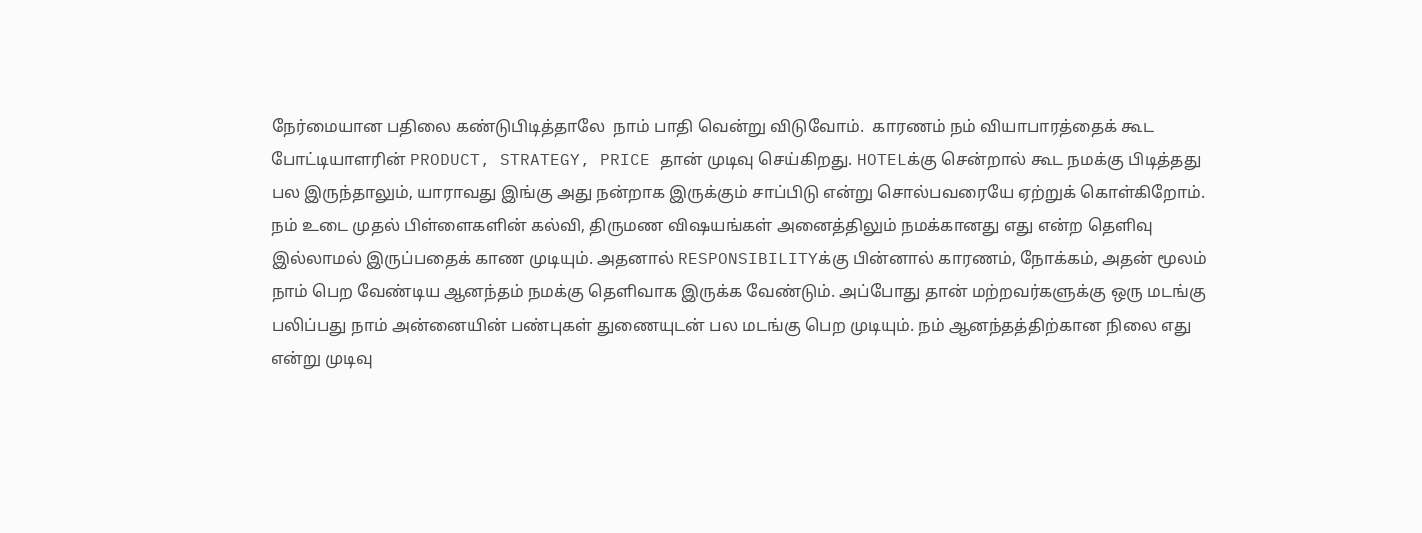நேர்மையான பதிலை கண்டுபிடித்தாலே  நாம் பாதி வென்று விடுவோம்.  காரணம் நம் வியாபாரத்தைக் கூட போட்டியாளரின் PRODUCT, STRATEGY, PRICE தான் முடிவு செய்கிறது. HOTELக்கு சென்றால் கூட நமக்கு பிடித்தது பல இருந்தாலும், யாராவது இங்கு அது நன்றாக இருக்கும் சாப்பிடு என்று சொல்பவரையே ஏற்றுக் கொள்கிறோம். நம் உடை முதல் பிள்ளைகளின் கல்வி, திருமண விஷயங்கள் அனைத்திலும் நமக்கானது எது என்ற தெளிவு இல்லாமல் இருப்பதைக் காண முடியும். அதனால் RESPONSIBILITYக்கு பின்னால் காரணம், நோக்கம், அதன் மூலம் நாம் பெற வேண்டிய ஆனந்தம் நமக்கு தெளிவாக இருக்க வேண்டும். அப்போது தான் மற்றவர்களுக்கு ஒரு மடங்கு பலிப்பது நாம் அன்னையின் பண்புகள் துணையுடன் பல மடங்கு பெற முடியும். நம் ஆனந்தத்திற்கான நிலை எது என்று முடிவு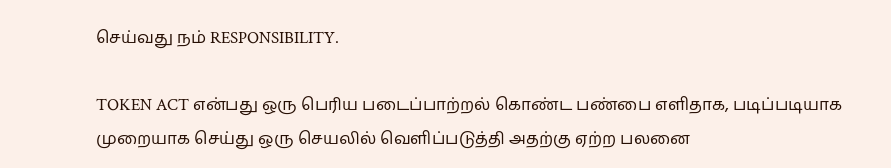செய்வது நம் RESPONSIBILITY.

TOKEN ACT என்பது ஒரு பெரிய படைப்பாற்றல் கொண்ட பண்பை எளிதாக, படிப்படியாக முறையாக செய்து ஒரு செயலில் வெளிப்படுத்தி அதற்கு ஏற்ற பலனை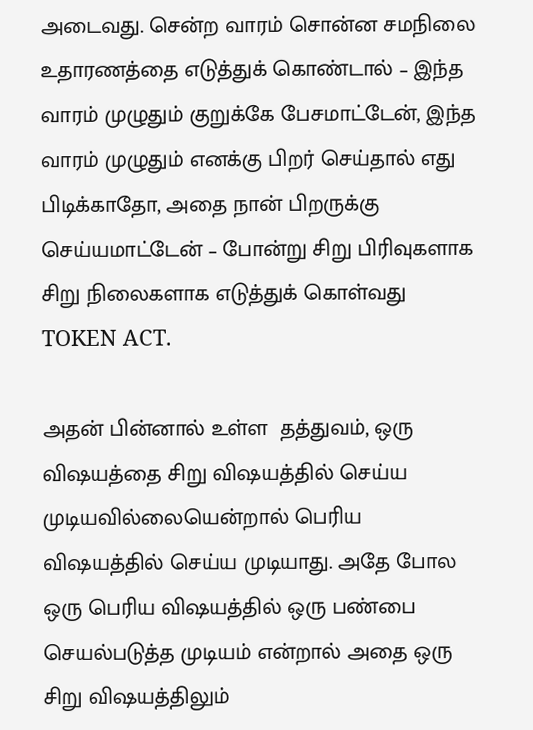அடைவது. சென்ற வாரம் சொன்ன சமநிலை உதாரணத்தை எடுத்துக் கொண்டால் – இந்த வாரம் முழுதும் குறுக்கே பேசமாட்டேன், இந்த வாரம் முழுதும் எனக்கு பிறர் செய்தால் எது பிடிக்காதோ, அதை நான் பிறருக்கு செய்யமாட்டேன் – போன்று சிறு பிரிவுகளாக சிறு நிலைகளாக எடுத்துக் கொள்வது TOKEN ACT.

அதன் பின்னால் உள்ள  தத்துவம், ஒரு விஷயத்தை சிறு விஷயத்தில் செய்ய முடியவில்லையென்றால் பெரிய விஷயத்தில் செய்ய முடியாது. அதே போல ஒரு பெரிய விஷயத்தில் ஒரு பண்பை செயல்படுத்த முடியம் என்றால் அதை ஒரு சிறு விஷயத்திலும்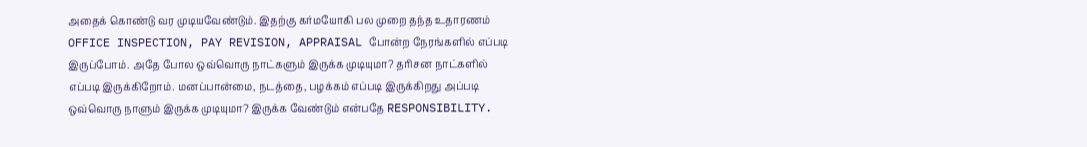அதைக் கொண்டு வர முடியவேண்டும். இதற்கு கர்மயோகி பல முறை தந்த உதாரணம் OFFICE INSPECTION, PAY REVISION, APPRAISAL போன்ற நேரங்களில் எப்படி இருப்போம். அதே போல ஒவ்வொரு நாட்களும் இருக்க முடியுமா? தரிசன நாட்களில் எப்படி இருக்கிறோம். மனப்பான்மை, நடத்தை, பழக்கம் எப்படி இருக்கிறது அப்படி ஒவ்வொரு நாளும் இருக்க முடியுமா? இருக்க வேண்டும் என்பதே RESPONSIBILITY.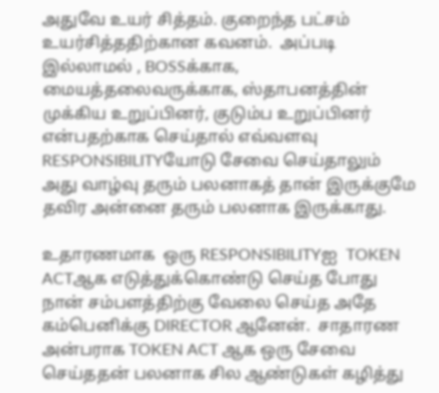அதுவே உயர் சித்தம். குறைந்த பட்சம் உயர்சித்ததிற்கான கவனம்.  அப்படி இல்லாமல் , BOSSக்காக, மையத்தலைவருக்காக, ஸ்தாபனத்தின் முக்கிய உறுப்பினர், குடும்ப உறுப்பினர் என்பதற்காக செய்தால் எவ்வளவு RESPONSIBILITYயோடு சேவை செய்தாலும் அது வாழ்வு தரும் பலனாகத் தான் இருக்குமே தவிர அன்னை தரும் பலனாக இருக்காது.

உதாரணமாக  ஒரு RESPONSIBILITYஐ  TOKEN ACTஆக எடுத்துக்கொண்டு செய்த போது நான் சம்பளத்திற்கு வேலை செய்த அதே கம்பெனிக்கு DIRECTOR ஆனேன்.  சாதாரண அன்பராக TOKEN ACT ஆக ஒரு சேவை செய்ததன் பலனாக சில ஆண்டுகள் கழித்து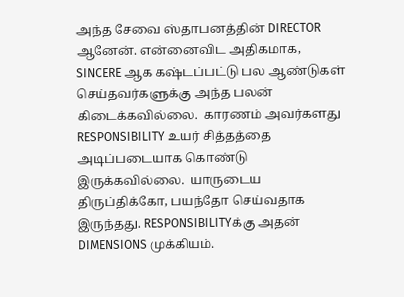அந்த சேவை ஸ்தாபனத்தின் DIRECTOR ஆனேன். என்னைவிட அதிகமாக, SINCERE ஆக கஷ்டப்பட்டு பல ஆண்டுகள் செய்தவர்களுக்கு அந்த பலன் கிடைக்கவில்லை.  காரணம் அவர்களது RESPONSIBILITY உயர் சித்தத்தை அடிப்படையாக கொண்டு இருக்கவில்லை.  யாருடைய திருப்திக்கோ, பயந்தோ செய்வதாக இருந்தது. RESPONSIBILITYக்கு அதன் DIMENSIONS முக்கியம்.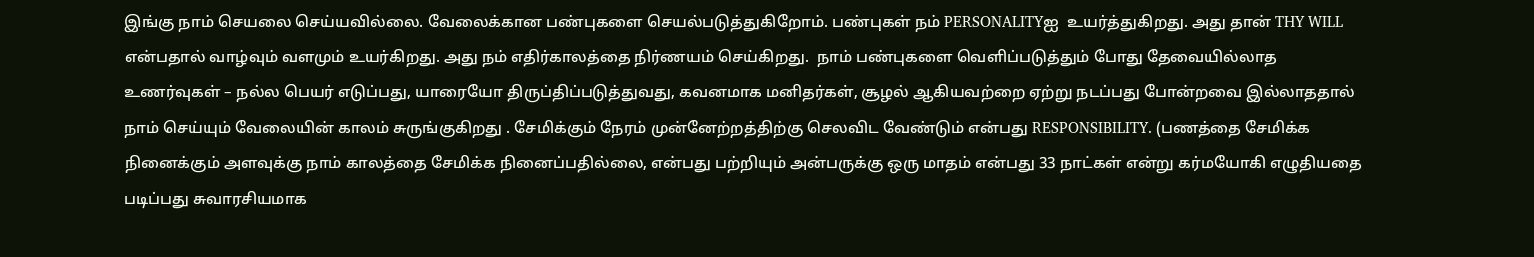இங்கு நாம் செயலை செய்யவில்லை. வேலைக்கான பண்புகளை செயல்படுத்துகிறோம். பண்புகள் நம் PERSONALITYஐ  உயர்த்துகிறது. அது தான் THY WILL என்பதால் வாழ்வும் வளமும் உயர்கிறது. அது நம் எதிர்காலத்தை நிர்ணயம் செய்கிறது.  நாம் பண்புகளை வெளிப்படுத்தும் போது தேவையில்லாத உணர்வுகள் – நல்ல பெயர் எடுப்பது, யாரையோ திருப்திப்படுத்துவது, கவனமாக மனிதர்கள், சூழல் ஆகியவற்றை ஏற்று நடப்பது போன்றவை இல்லாததால் நாம் செய்யும் வேலையின் காலம் சுருங்குகிறது . சேமிக்கும் நேரம் முன்னேற்றத்திற்கு செலவிட வேண்டும் என்பது RESPONSIBILITY. (பணத்தை சேமிக்க நினைக்கும் அளவுக்கு நாம் காலத்தை சேமிக்க நினைப்பதில்லை, என்பது பற்றியும் அன்பருக்கு ஒரு மாதம் என்பது 33 நாட்கள் என்று கர்மயோகி எழுதியதை படிப்பது சுவாரசியமாக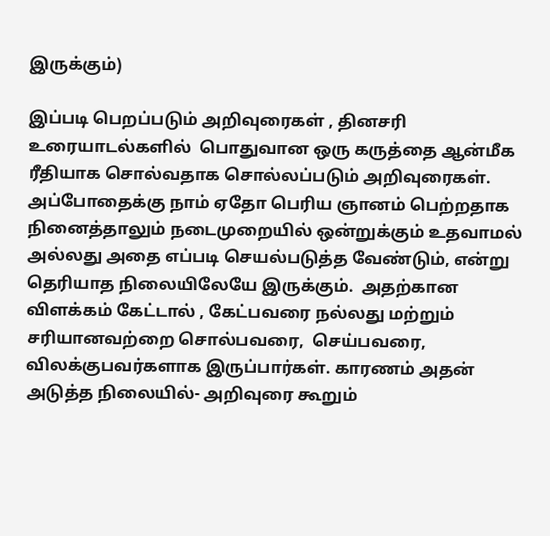இருக்கும்)

இப்படி பெறப்படும் அறிவுரைகள் , தினசரி உரையாடல்களில்  பொதுவான ஒரு கருத்தை ஆன்மீக ரீதியாக சொல்வதாக சொல்லப்படும் அறிவுரைகள். அப்போதைக்கு நாம் ஏதோ பெரிய ஞானம் பெற்றதாக நினைத்தாலும் நடைமுறையில் ஒன்றுக்கும் உதவாமல் அல்லது அதை எப்படி செயல்படுத்த வேண்டும், என்று தெரியாத நிலையிலேயே இருக்கும்.  அதற்கான விளக்கம் கேட்டால் , கேட்பவரை நல்லது மற்றும் சரியானவற்றை சொல்பவரை,  செய்பவரை, விலக்குபவர்களாக இருப்பார்கள். காரணம் அதன் அடுத்த நிலையில்- அறிவுரை கூறும்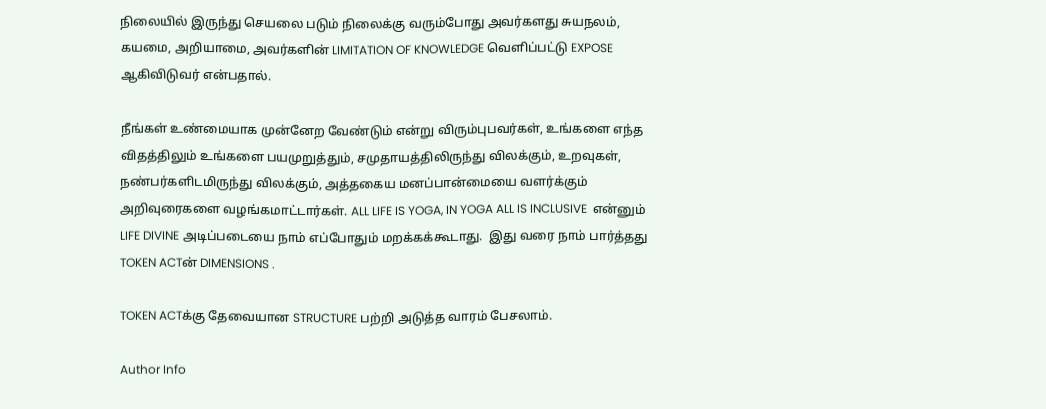நிலையில் இருந்து செயலை படும் நிலைக்கு வரும்போது அவர்களது சுயநலம், கயமை, அறியாமை, அவர்களின் LIMITATION OF KNOWLEDGE வெளிப்பட்டு EXPOSE ஆகிவிடுவர் என்பதால்.

நீங்கள் உண்மையாக முன்னேற வேண்டும் என்று விரும்புபவர்கள், உங்களை எந்த விதத்திலும் உங்களை பயமுறுத்தும், சமுதாயத்திலிருந்து விலக்கும், உறவுகள், நண்பர்களிடமிருந்து விலக்கும், அத்தகைய மனப்பான்மையை வளர்க்கும் அறிவுரைகளை வழங்கமாட்டார்கள். ALL LIFE IS YOGA, IN YOGA ALL IS INCLUSIVE  என்னும் LIFE DIVINE அடிப்படையை நாம் எப்போதும் மறக்கக்கூடாது.  இது வரை நாம் பார்த்தது TOKEN ACTன் DIMENSIONS .

TOKEN ACTக்கு தேவையான STRUCTURE பற்றி அடுத்த வாரம் பேசலாம்.

Author Info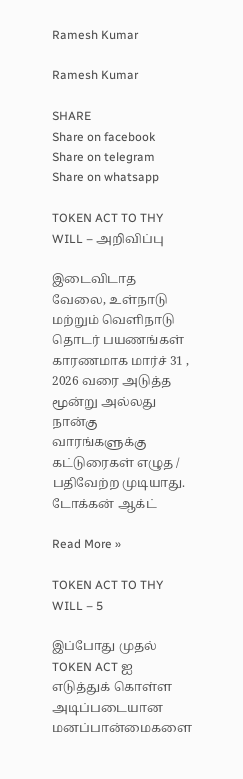Ramesh Kumar

Ramesh Kumar

SHARE
Share on facebook
Share on telegram
Share on whatsapp

TOKEN ACT TO THY WILL – அறிவிப்பு

இடைவிடாத வேலை, உள்நாடு மற்றும் வெளிநாடு தொடர் பயணங்கள் காரணமாக மார்ச் 31 , 2026 வரை அடுத்த மூன்று அல்லது நான்கு வாரங்களுக்கு கட்டுரைகள் எழுத / பதிவேற்ற முடியாது. டோக்கன் ஆக்ட்

Read More »

TOKEN ACT TO THY WILL – 5

இப்போது முதல் TOKEN ACT ஐ  எடுத்துக் கொள்ள அடிப்படையான மனப்பான்மைகளை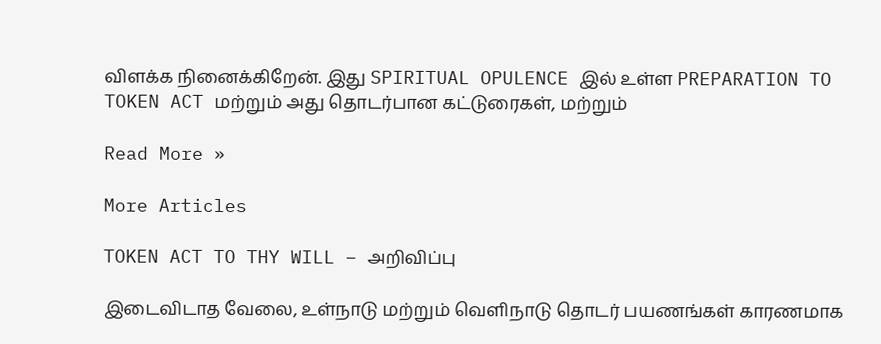விளக்க நினைக்கிறேன். இது SPIRITUAL OPULENCE இல் உள்ள PREPARATION TO TOKEN ACT மற்றும் அது தொடர்பான கட்டுரைகள், மற்றும்

Read More »

More Articles

TOKEN ACT TO THY WILL – அறிவிப்பு

இடைவிடாத வேலை, உள்நாடு மற்றும் வெளிநாடு தொடர் பயணங்கள் காரணமாக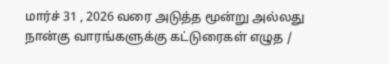மார்ச் 31 , 2026 வரை அடுத்த மூன்று அல்லது நான்கு வாரங்களுக்கு கட்டுரைகள் எழுத /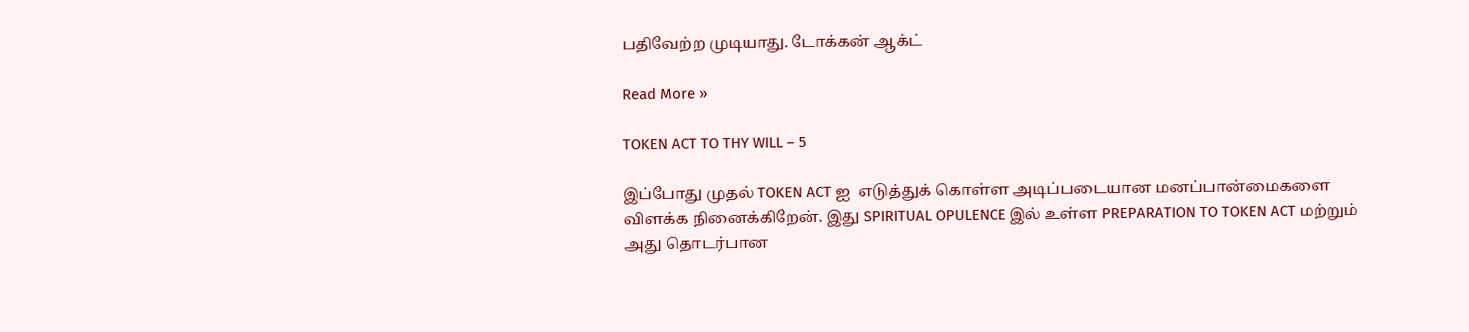பதிவேற்ற முடியாது. டோக்கன் ஆக்ட்

Read More »

TOKEN ACT TO THY WILL – 5

இப்போது முதல் TOKEN ACT ஐ  எடுத்துக் கொள்ள அடிப்படையான மனப்பான்மைகளை விளக்க நினைக்கிறேன். இது SPIRITUAL OPULENCE இல் உள்ள PREPARATION TO TOKEN ACT மற்றும் அது தொடர்பான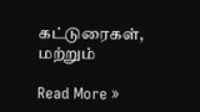கட்டுரைகள், மற்றும்

Read More »